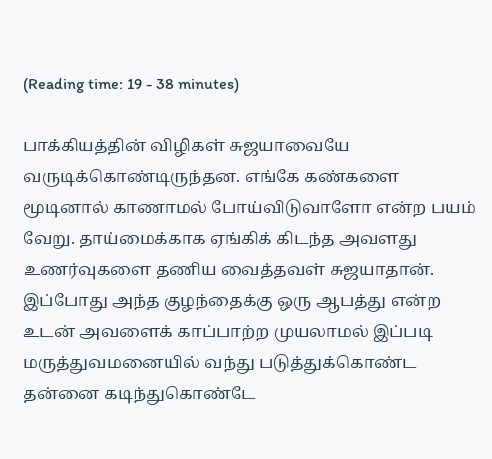(Reading time: 19 - 38 minutes)

பாக்கியத்தின் விழிகள் சுஜயாவையே வருடிக்கொண்டிருந்தன. எங்கே கண்களை மூடினால் காணாமல் போய்விடுவாளோ என்ற பயம் வேறு. தாய்மைக்காக ஏங்கிக் கிடந்த அவளது உணர்வுகளை தணிய வைத்தவள் சுஜயாதான். இப்போது அந்த குழந்தைக்கு ஒரு ஆபத்து என்ற உடன் அவளைக் காப்பாற்ற முயலாமல் இப்படி மருத்துவமனையில் வந்து படுத்துக்கொண்ட தன்னை கடிந்துகொண்டே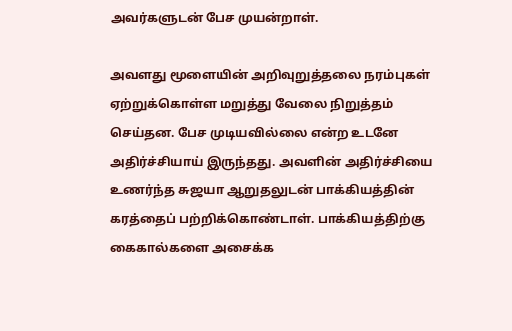அவர்களுடன் பேச முயன்றாள்.

அவளது மூளையின் அறிவுறுத்தலை நரம்புகள் ஏற்றுக்கொள்ள மறுத்து வேலை நிறுத்தம் செய்தன. பேச முடியவில்லை என்ற உடனே அதிர்ச்சியாய் இருந்தது. அவளின் அதிர்ச்சியை உணர்ந்த சுஜயா ஆறுதலுடன் பாக்கியத்தின் கரத்தைப் பற்றிக்கொண்டாள். பாக்கியத்திற்கு கைகால்களை அசைக்க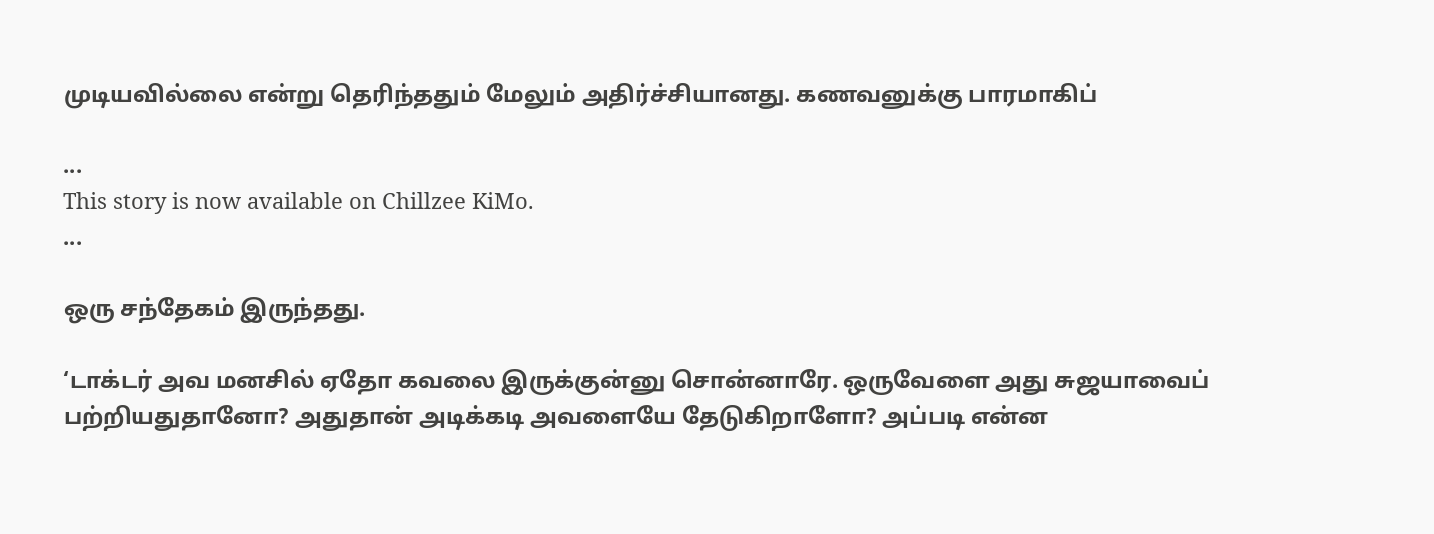முடியவில்லை என்று தெரிந்ததும் மேலும் அதிர்ச்சியானது. கணவனுக்கு பாரமாகிப்

...
This story is now available on Chillzee KiMo.
...

ஒரு சந்தேகம் இருந்தது.

‘டாக்டர் அவ மனசில் ஏதோ கவலை இருக்குன்னு சொன்னாரே. ஒருவேளை அது சுஜயாவைப் பற்றியதுதானோ? அதுதான் அடிக்கடி அவளையே தேடுகிறாளோ? அப்படி என்ன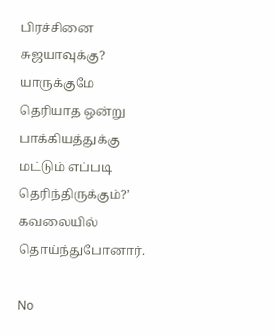பிரச்சினை சுஜயாவுக்கு? யாருக்குமே தெரியாத ஒன்று பாக்கியத்துக்கு மட்டும் எப்படி தெரிந்திருக்கும்?’ கவலையில் தொய்ந்துபோனார்.

No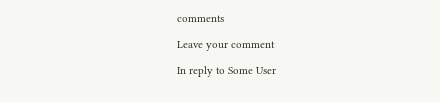comments

Leave your comment

In reply to Some User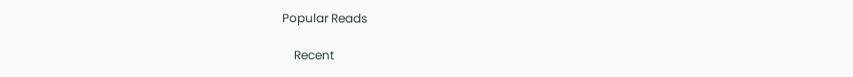Popular Reads

    Recent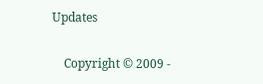Updates

    Copyright © 2009 -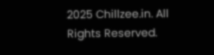2025 Chillzee.in. All Rights Reserved.